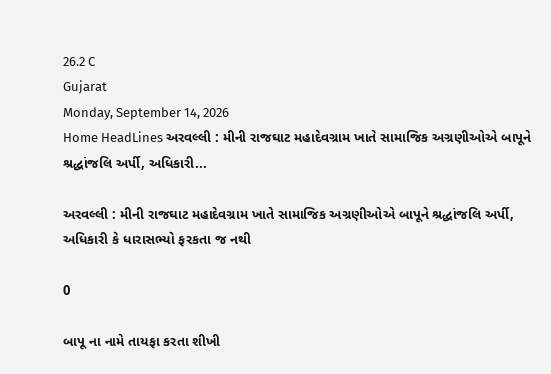26.2 C
Gujarat
Monday, September 14, 2026
Home HeadLines અરવલ્લી : મીની રાજઘાટ મહાદેવગ્રામ ખાતે સામાજિક અગ્રણીઓએ બાપૂને શ્રદ્ધાંજલિ અર્પી, અધિકારી...

અરવલ્લી : મીની રાજઘાટ મહાદેવગ્રામ ખાતે સામાજિક અગ્રણીઓએ બાપૂને શ્રદ્ધાંજલિ અર્પી, અધિકારી કે ધારાસભ્યો ફરકતા જ નથી

0

બાપૂ ના નામે તાયફા કરતા શીખી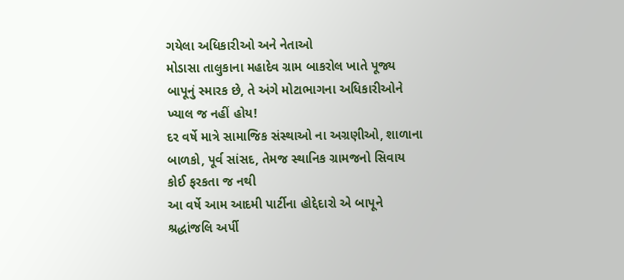ગયેલા અધિકારીઓ અને નેતાઓ
મોડાસા તાલુકાના મહાદેવ ગ્રામ બાકરોલ ખાતે પૂજ્ય બાપૂનું સ્મારક છે, તે અંગે મોટાભાગના અધિકારીઓને ખ્યાલ જ નહીં હોય!
દર વર્ષે માત્રે સામાજિક સંસ્થાઓ ના અગ્રણીઓ, શાળાના બાળકો, પૂર્વ સાંસદ, તેમજ સ્થાનિક ગ્રામજનો સિવાય કોઈ ફરકતા જ નથી
આ વર્ષે આમ આદમી પાર્ટીના હોદ્દેદારો એ બાપૂને શ્રદ્ધાંજલિ અર્પી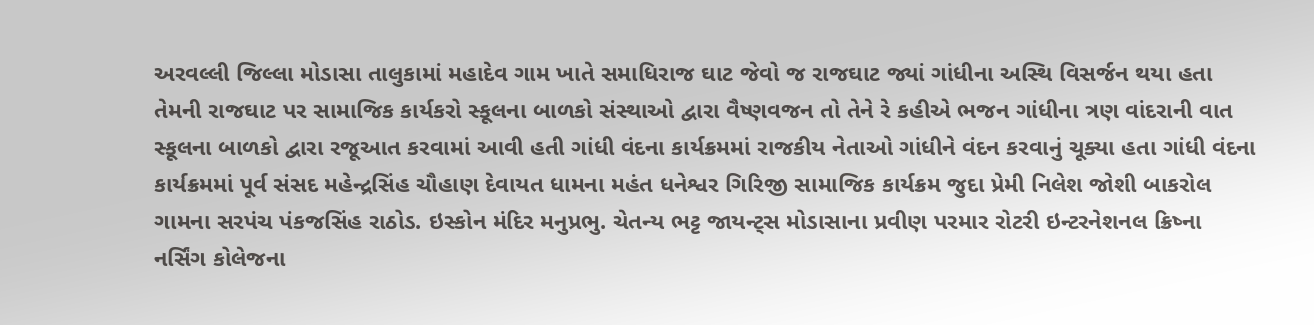અરવલ્લી જિલ્લા મોડાસા તાલુકામાં મહાદેવ ગામ ખાતે સમાધિરાજ ઘાટ જેવો જ રાજઘાટ જ્યાં ગાંધીના અસ્થિ વિસર્જન થયા હતા તેમની રાજઘાટ પર સામાજિક કાર્યકરો સ્કૂલના બાળકો સંસ્થાઓ દ્વારા વૈષ્ણવજન તો તેને રે કહીએ ભજન ગાંધીના ત્રણ વાંદરાની વાત સ્કૂલના બાળકો દ્વારા રજૂઆત કરવામાં આવી હતી ગાંધી વંદના કાર્યક્રમમાં રાજકીય નેતાઓ ગાંધીને વંદન કરવાનું ચૂક્યા હતા ગાંધી વંદના કાર્યક્રમમાં પૂર્વ સંસદ મહેન્દ્રસિંહ ચૌહાણ દેવાયત ધામના મહંત ધનેશ્વર ગિરિજી સામાજિક કાર્યક્રમ જુદા પ્રેમી નિલેશ જોશી બાકરોલ ગામના સરપંચ પંકજસિંહ રાઠોડ. ઇસ્કોન મંદિર મનુપ્રભુ. ચેતન્ય ભટ્ટ જાયન્ટ્સ મોડાસાના પ્રવીણ પરમાર રોટરી ઇન્ટરનેશનલ ક્રિષ્ના નર્સિંગ કોલેજના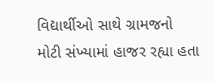વિદ્યાર્થીઓ સાથે ગ્રામજનો મોટી સંખ્યામાં હાજર રહ્યા હતા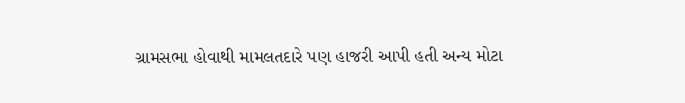ગ્રામસભા હોવાથી મામલતદારે પણ હાજરી આપી હતી અન્ય મોટા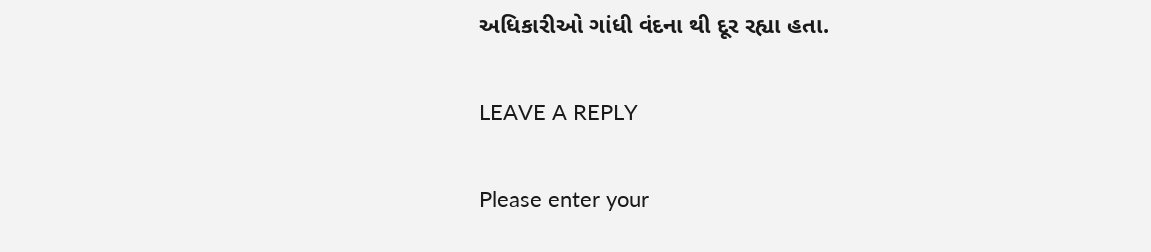અધિકારીઓ ગાંધી વંદના થી દૂર રહ્યા હતા.

LEAVE A REPLY

Please enter your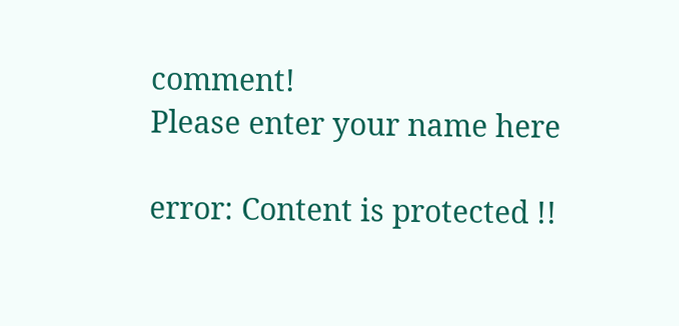comment!
Please enter your name here

error: Content is protected !!